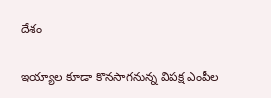దేశం

ఇయ్యాల కూడా కొనసాగనున్న విపక్ష ఎంపీల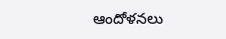ఆందోళనలు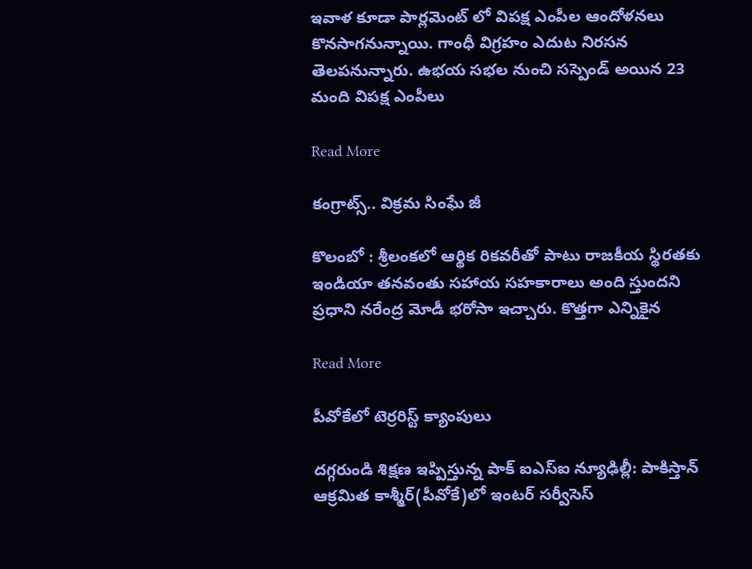ఇవాళ కూడా పార్లమెంట్ లో విపక్ష ఎంపీల ఆందోళనలు కొనసాగనున్నాయి. గాంధీ విగ్రహం ఎదుట నిరసన తెలపనున్నారు. ఉభయ సభల నుంచి సస్పెండ్ అయిన 23 మంది విపక్ష ఎంపీలు

Read More

కంగ్రాట్స్.. విక్రమ సింఘే జీ

కొలంబో : శ్రీలంకలో ఆర్థిక రికవరీతో పాటు రాజకీయ స్థిరతకు ఇండియా తనవంతు సహాయ సహకారాలు అంది స్తుందని ప్రధాని నరేంద్ర మోడీ భరోసా ఇచ్చారు. కొత్తగా ఎన్నికైన

Read More

పీవోకేలో టెర్రరిస్ట్ క్యాంపులు

దగ్గరుండి శిక్షణ ఇప్పిస్తున్న పాక్ ఐఎస్ఐ న్యూఢిల్లీ: పాకిస్తాన్ ఆక్రమిత కాశ్మీర్(పీవోకే)లో ఇంటర్ సర్వీసెస్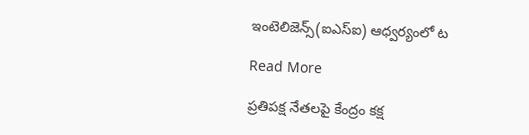ఇంటెలిజెన్స్(ఐఎస్ఐ) ఆధ్వర్యంలో ట

Read More

ప్రతిపక్ష నేతలపై కేంద్రం కక్ష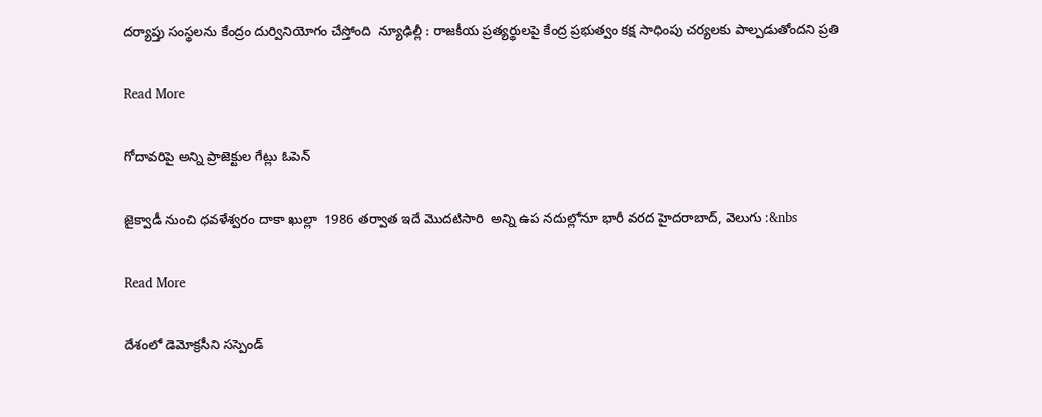దర్యాప్తు సంస్థలను కేంద్రం దుర్వినియోగం చేస్తోంది  న్యూఢిల్లీ : రాజకీయ ప్రత్యర్థులపై కేంద్ర ప్రభుత్వం కక్ష సాధింపు చర్యలకు పాల్పడుతోందని ప్రతి

Read More

గోదావరిపై అన్ని ప్రాజెక్టుల గేట్లు ఓపెన్

జైక్వాడీ నుంచి ధవళేశ్వరం దాకా ఖుల్లా  1986 తర్వాత ఇదే మొదటిసారి  అన్ని ఉప నదుల్లోనూ భారీ వరద హైదరాబాద్‌‌, వెలుగు :&nbs

Read More

దేశంలో డెమోక్రసీని సస్పెండ్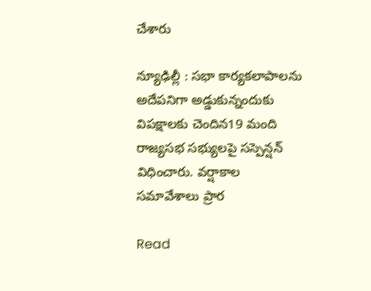చేశారు

న్యూఢిల్లీ : సభా కార్యకలాపాలను అదేపనిగా అడ్డుకున్నందుకు విపక్షాలకు చెందిన19 మంది రాజ్యసభ సభ్యులపై సస్పెన్షన్ విధించారు. వర్షాకాల సమావేశాలు ప్రార

Read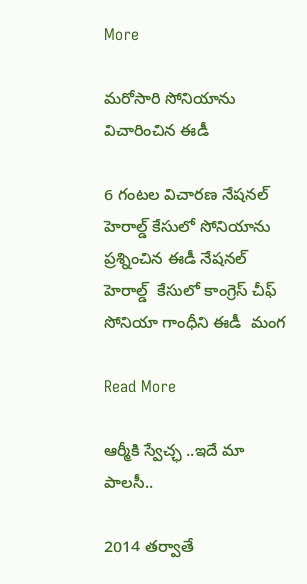More

మరోసారి సోనియాను విచారించిన ఈడీ

6 గంటల విచారణ నేషనల్ హెరాల్డ్ కేసులో సోనియాను ప్రశ్నించిన ఈడీ నేషనల్ హెరాల్డ్‌  కేసులో కాంగ్రెస్ చీఫ్ సోనియా గాంధీని ఈడీ  మంగ

Read More

ఆర్మీకి స్వేచ్ఛ ..ఇదే మా పాలసీ..

2014 తర్వాతే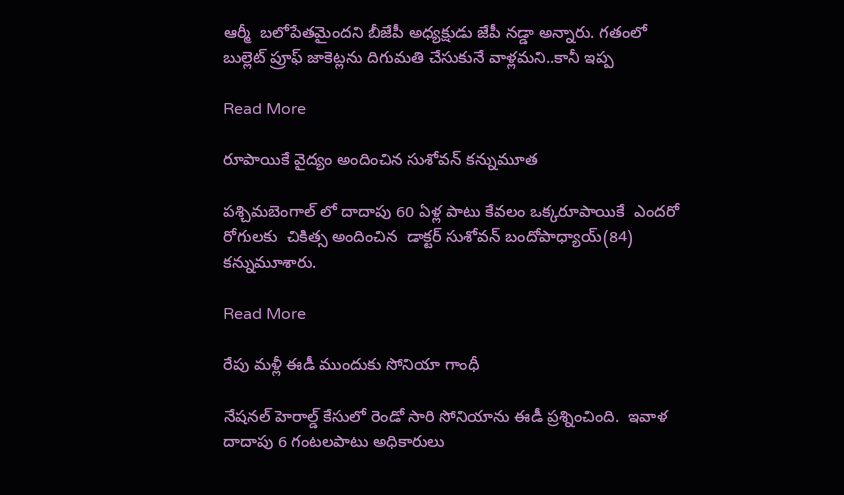ఆర్మీ  బలోపేతమైందని బీజేపీ అధ్యక్షుడు జేపీ నడ్డా అన్నారు. గతంలో  బుల్లెట్ ప్రూఫ్ జాకెట్లను దిగుమతి చేసుకునే వాళ్లమని..కానీ ఇప్ప

Read More

రూపాయికే వైద్యం అందించిన సుశోవన్ కన్నుమూత

పశ్చిమబెంగాల్ లో దాదాపు 60 ఏళ్ల పాటు కేవలం ఒక్కరూపాయికే  ఎందరో రోగులకు  చికిత్స అందించిన  డాక్టర్ సుశోవన్ బందోపాధ్యాయ్(84) కన్నుమూశారు.

Read More

రేపు మళ్లీ ఈడీ ముందుకు సోనియా గాంధీ

నేషనల్ హెరాల్డ్ కేసులో రెండో సారి సోనియాను ఈడీ ప్రశ్నించింది.  ఇవాళ దాదాపు 6 గంటలపాటు అధికారులు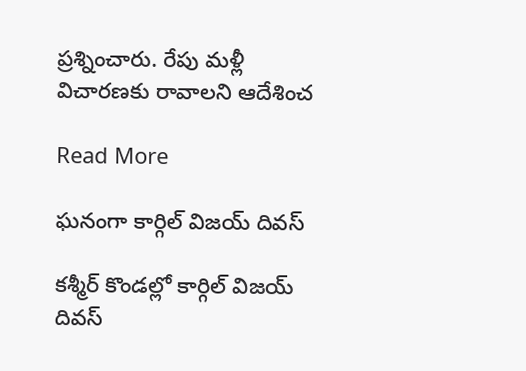ప్రశ్నించారు. రేపు మళ్లీ విచారణకు రావాలని ఆదేశించ

Read More

ఘనంగా కార్గిల్ విజయ్ దివస్

కశ్మీర్ కొండల్లో కార్గిల్ విజయ్ దివస్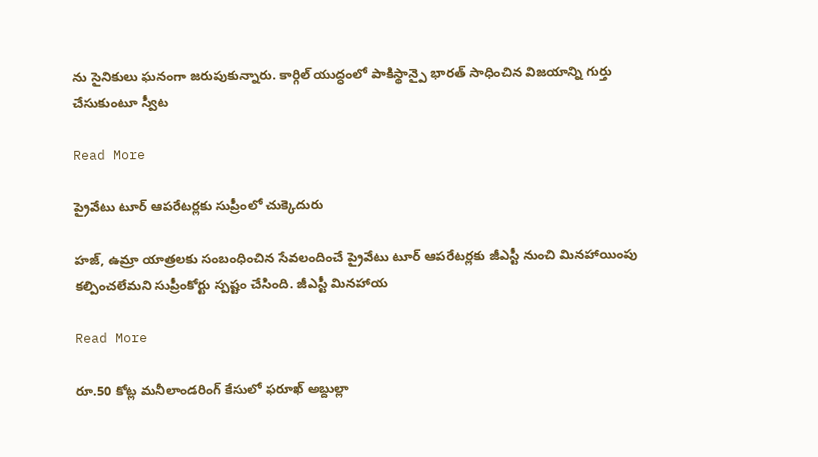ను సైనికులు ఘనంగా జరుపుకున్నారు. కార్గిల్ యుద్ధంలో పాకిస్థాన్పై భారత్ సాధించిన విజయాన్ని గుర్తు చేసుకుంటూ స్వీట

Read More

ప్రైవేటు టూర్ ఆపరేటర్లకు సుప్రీంలో చుక్కెదురు

హజ్, ఉమ్రా యాత్రలకు సంబంధించిన సేవలందించే ప్రైవేటు టూర్ ఆపరేటర్లకు జీఎస్టీ నుంచి మినహాయింపు కల్పించలేమని సుప్రీంకోర్టు స్పష్టం చేసింది. జీఎస్టీ మినహాయ

Read More

రూ.50 కోట్ల మనీలాండరింగ్ కేసులో ఫరూఖ్ అబ్దుల్లా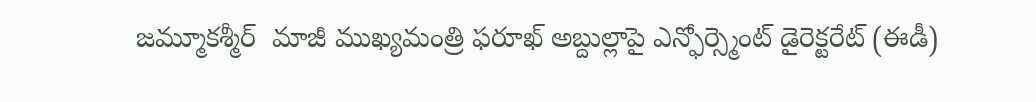జమ్మూకశ్మీర్  మాజీ ముఖ్యమంత్రి ఫరూఖ్ అబ్దుల్లాపై ఎన్ఫోర్స్మెంట్ డైరెక్టరేట్ (ఈడీ)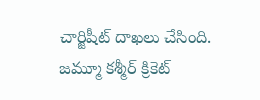చార్జిషీట్ దాఖలు చేసింది. జమ్మూ కశ్మీర్ క్రికెట్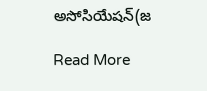అసోసియేషన్(జ

Read More